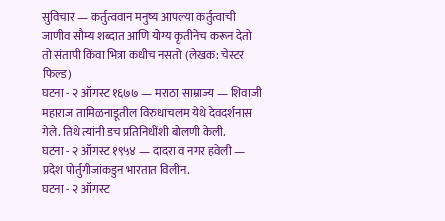सुविचार — कर्तुत्ववान मनुष्य आपल्या कर्तुत्वाची जाणीव सौम्य शब्दात आणि योग्य कृतीनेच करून देतो तो संतापी किंवा भित्रा कधीच नसतो (लेखक: चेस्टर फिल्ड)
घटना - २ ऑगस्ट १६७७ — मराठा साम्राज्य — शिवाजी महाराज तामिळनाडूतील विरुधाचलम येथे देवदर्शनास गेले. तिथे त्यांनी डच प्रतिनिधींशी बोलणी केली.
घटना - २ ऑगस्ट १९५४ — दादरा व नगर हवेली — प्रदेश पोर्तुगीजांकडुन भारतात विलीन.
घटना - २ ऑगस्ट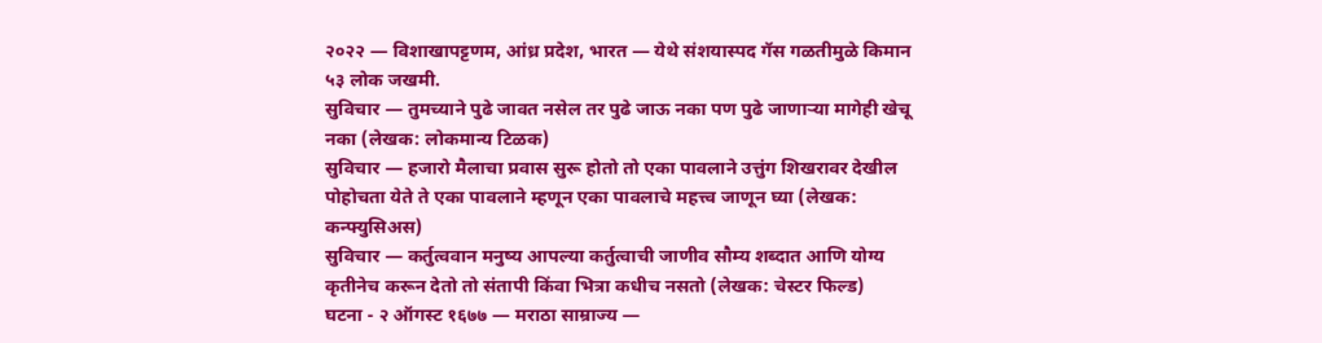२०२२ — विशाखापट्टणम, आंध्र प्रदेश, भारत — येथे संशयास्पद गॅस गळतीमुळे किमान ५३ लोक जखमी.
सुविचार — तुमच्याने पुढे जावत नसेल तर पुढे जाऊ नका पण पुढे जाणाऱ्या मागेही खेचू नका (लेखक: लोकमान्य टिळक)
सुविचार — हजारो मैलाचा प्रवास सुरू होतो तो एका पावलाने उत्तुंग शिखरावर देखील पोहोचता येते ते एका पावलाने म्हणून एका पावलाचे महत्त्व जाणून घ्या (लेखक: कन्फ्युसिअस)
सुविचार — कर्तुत्ववान मनुष्य आपल्या कर्तुत्वाची जाणीव सौम्य शब्दात आणि योग्य कृतीनेच करून देतो तो संतापी किंवा भित्रा कधीच नसतो (लेखक: चेस्टर फिल्ड)
घटना - २ ऑगस्ट १६७७ — मराठा साम्राज्य —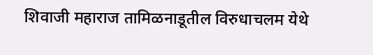शिवाजी महाराज तामिळनाडूतील विरुधाचलम येथे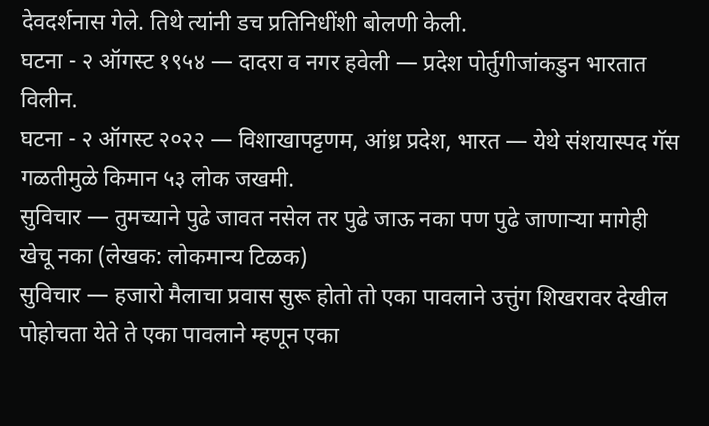देवदर्शनास गेले. तिथे त्यांनी डच प्रतिनिधींशी बोलणी केली.
घटना - २ ऑगस्ट १९५४ — दादरा व नगर हवेली — प्रदेश पोर्तुगीजांकडुन भारतात विलीन.
घटना - २ ऑगस्ट २०२२ — विशाखापट्टणम, आंध्र प्रदेश, भारत — येथे संशयास्पद गॅस गळतीमुळे किमान ५३ लोक जखमी.
सुविचार — तुमच्याने पुढे जावत नसेल तर पुढे जाऊ नका पण पुढे जाणाऱ्या मागेही खेचू नका (लेखक: लोकमान्य टिळक)
सुविचार — हजारो मैलाचा प्रवास सुरू होतो तो एका पावलाने उत्तुंग शिखरावर देखील पोहोचता येते ते एका पावलाने म्हणून एका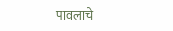पावलाचे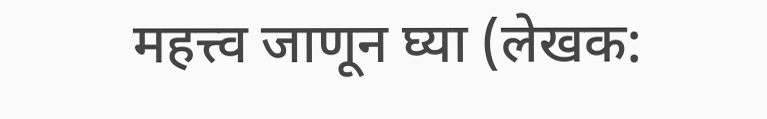महत्त्व जाणून घ्या (लेखक: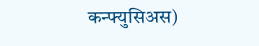कन्फ्युसिअस)